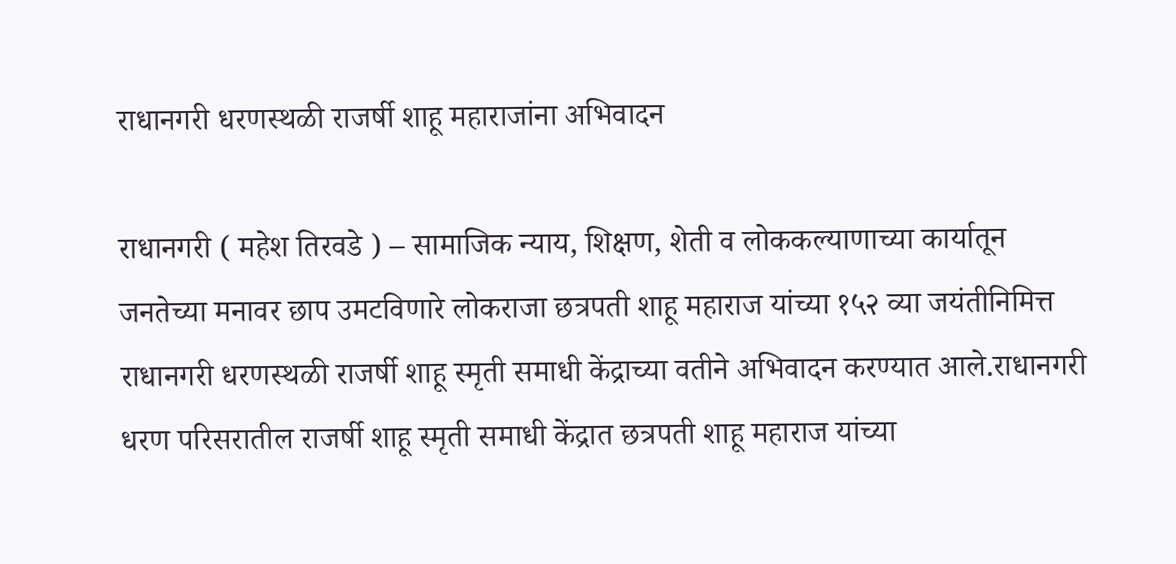राधानगरी धरणस्थळी राजर्षी शाहू महाराजांना अभिवादन

राधानगरी ( महेश तिरवडे ) – सामाजिक न्याय, शिक्षण, शेती व लोककल्याणाच्या कार्यातून जनतेच्या मनावर छाप उमटविणारे लोकराजा छत्रपती शाहू महाराज यांच्या १५२ व्या जयंतीनिमित्त राधानगरी धरणस्थळी राजर्षी शाहू स्मृती समाधी केंद्राच्या वतीने अभिवादन करण्यात आले.राधानगरी धरण परिसरातील राजर्षी शाहू स्मृती समाधी केंद्रात छत्रपती शाहू महाराज यांच्या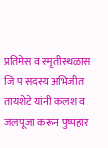प्रतिमेस व स्मृतीस्थळास जि प सदस्य अभिजीत तायशेटे यांनी कलश व जलपूजा करून पुष्पहार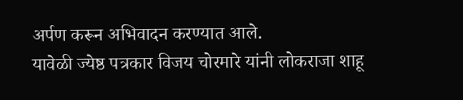अर्पण करून अभिवादन करण्यात आले.
यावेळी ज्येष्ठ पत्रकार विजय चोरमारे यांनी लोकराजा शाहू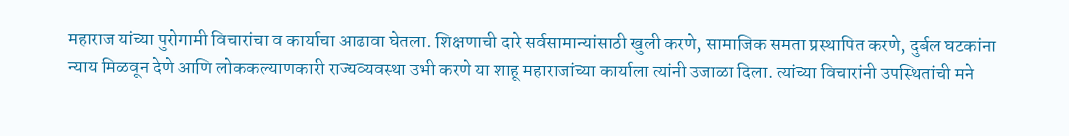महाराज यांच्या पुरोगामी विचारांचा व कार्याचा आढावा घेतला. शिक्षणाची दारे सर्वसामान्यांसाठी खुली करणे, सामाजिक समता प्रस्थापित करणे, दुर्बल घटकांना न्याय मिळवून देणे आणि लोककल्याणकारी राज्यव्यवस्था उभी करणे या शाहू महाराजांच्या कार्याला त्यांनी उजाळा दिला. त्यांच्या विचारांनी उपस्थितांची मने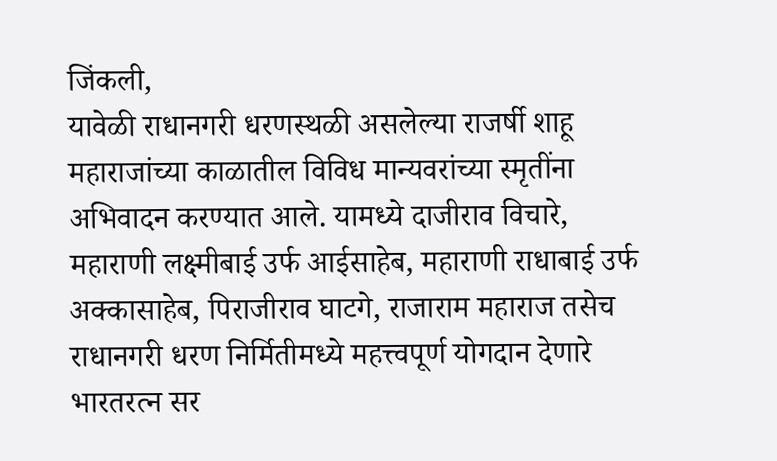जिंकली,
यावेळी राधानगरी धरणस्थळी असलेल्या राजर्षी शाहू महाराजांच्या काळातील विविध मान्यवरांच्या स्मृतींना अभिवादन करण्यात आले. यामध्ये दाजीराव विचारे, महाराणी लक्ष्मीबाई उर्फ आईसाहेब, महाराणी राधाबाई उर्फ अक्कासाहेब, पिराजीराव घाटगे, राजाराम महाराज तसेच राधानगरी धरण निर्मितीमध्ये महत्त्वपूर्ण योगदान देणारे भारतरत्न सर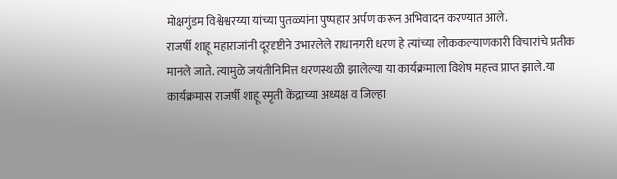मोक्षगुंडम विश्वेश्वरय्या यांच्या पुतळ्यांना पुष्पहार अर्पण करून अभिवादन करण्यात आले.
राजर्षी शाहू महाराजांनी दूरदृष्टीने उभारलेले राधानगरी धरण हे त्यांच्या लोककल्याणकारी विचारांचे प्रतीक मानले जाते. त्यामुळे जयंतीनिमित्त धरणस्थळी झालेल्या या कार्यक्रमाला विशेष महत्त्व प्राप्त झाले.या कार्यक्रमास राजर्षी शाहू स्मृती केंद्राच्या अध्यक्ष व जिल्हा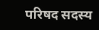परिषद सदस्य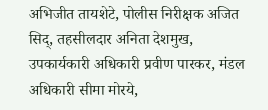अभिजीत तायशेटे, पोलीस निरीक्षक अजित सिद्, तहसीलदार अनिता देशमुख, उपकार्यकारी अधिकारी प्रवीण पारकर, मंडल अधिकारी सीमा मोरये,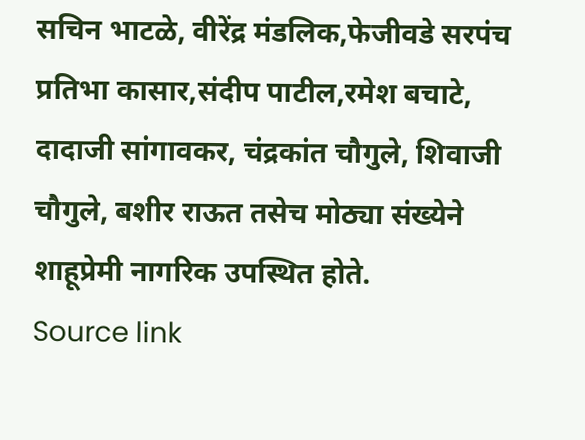सचिन भाटळे, वीरेंद्र मंडलिक,फेजीवडे सरपंच प्रतिभा कासार,संदीप पाटील,रमेश बचाटे, दादाजी सांगावकर, चंद्रकांत चौगुले, शिवाजी चौगुले, बशीर राऊत तसेच मोठ्या संख्येने शाहूप्रेमी नागरिक उपस्थित होते.
Source link